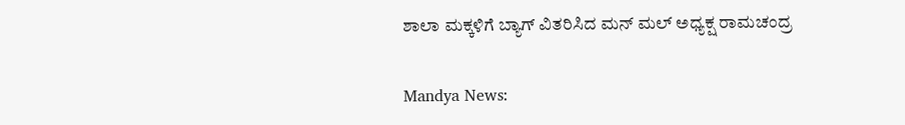ಶಾಲಾ ಮಕ್ಕಳಿಗೆ ಬ್ಯಾಗ್ ವಿತರಿಸಿದ ಮನ್ ಮಲ್ ಅಧ್ಯಕ್ಷ ರಾಮಚಂದ್ರ

Mandya News: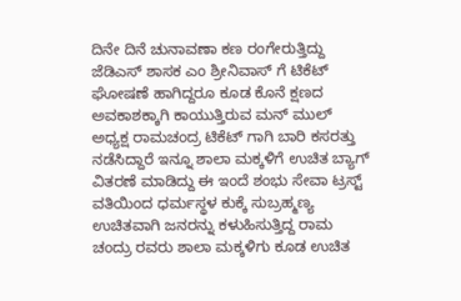ದಿನೇ ದಿನೆ ಚುನಾವಣಾ ಕಣ ರಂಗೇರುತ್ತಿದ್ದು ಜೆಡಿಎಸ್ ಶಾಸಕ ಎಂ ಶ್ರೀನಿವಾಸ್ ಗೆ ಟಿಕೆಟ್ ಘೋಷಣೆ ಹಾಗಿದ್ದರೂ ಕೂಡ ಕೊನೆ ಕ್ಷಣದ ಅವಕಾಶಕ್ಕಾಗಿ ಕಾಯುತ್ತಿರುವ ಮನ್ ಮುಲ್ ಅಧ್ಯಕ್ಷ ರಾಮಚಂದ್ರ ಟಿಕೆಟ್ ಗಾಗಿ ಬಾರಿ ಕಸರತ್ತು ನಡೆಸಿದ್ದಾರೆ ಇನ್ನೂ ಶಾಲಾ ಮಕ್ಕಳಿಗೆ ಉಚಿತ ಬ್ಯಾಗ್ ವಿತರಣೆ ಮಾಡಿದ್ದು ಈ ಇಂದೆ ಶಂಭು ಸೇವಾ ಟ್ರಸ್ಟ್ ವತಿಯಿಂದ ಧರ್ಮಸ್ಥಳ ಕುಕ್ಕೆ ಸುಬ್ರಹ್ಮಣ್ಯ ಉಚಿತವಾಗಿ ಜನರನ್ನು ಕಳುಹಿಸುತ್ತಿದ್ದ ರಾಮ ಚಂದ್ರು ರವರು ಶಾಲಾ ಮಕ್ಕಳಿಗು ಕೂಡ ಉಚಿತ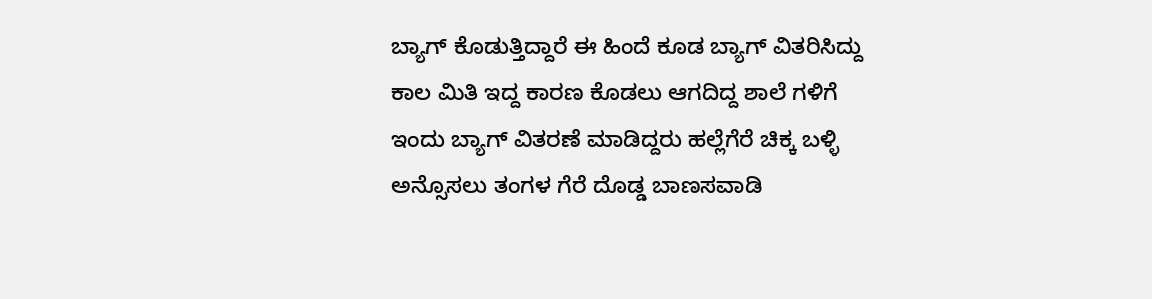ಬ್ಯಾಗ್ ಕೊಡುತ್ತಿದ್ದಾರೆ ಈ ಹಿಂದೆ ಕೂಡ ಬ್ಯಾಗ್ ವಿತರಿಸಿದ್ದು ಕಾಲ ಮಿತಿ ಇದ್ದ ಕಾರಣ ಕೊಡಲು ಆಗದಿದ್ದ ಶಾಲೆ ಗಳಿಗೆ ಇಂದು ಬ್ಯಾಗ್ ವಿತರಣೆ ಮಾಡಿದ್ದರು ಹಲ್ಲೆಗೆರೆ ಚಿಕ್ಕ ಬಳ್ಳಿ ಅನ್ಸೊಸಲು ತಂಗಳ ಗೆರೆ ದೊಡ್ಡ ಬಾಣಸವಾಡಿ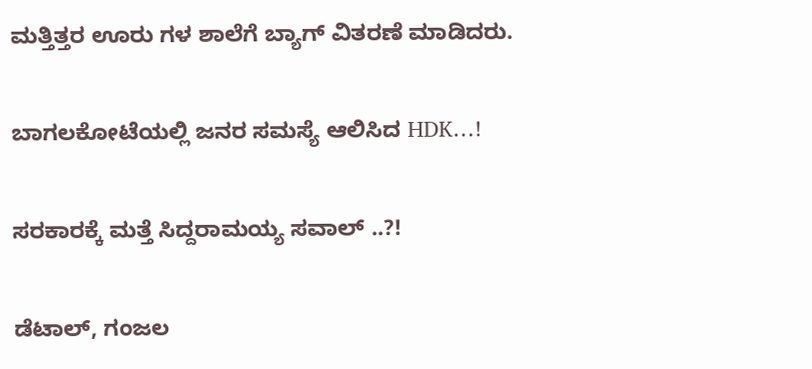ಮತ್ತಿತ್ತರ ಊರು ಗಳ ಶಾಲೆಗೆ ಬ್ಯಾಗ್ ವಿತರಣೆ ಮಾಡಿದರು.

ಬಾಗಲಕೋಟೆಯಲ್ಲಿ ಜನರ ಸಮಸ್ಯೆ ಆಲಿಸಿದ HDK…!

ಸರಕಾರಕ್ಕೆ ಮತ್ತೆ ಸಿದ್ದರಾಮಯ್ಯ ಸವಾಲ್ ..?!

ಡೆಟಾಲ್, ಗಂಜಲ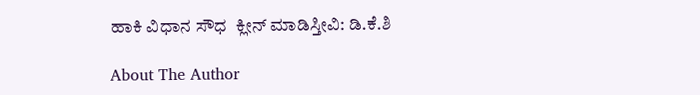ಹಾಕಿ ವಿಧಾನ ಸೌಧ  ಕ್ಲೀನ್ ಮಾಡಿಸ್ತೀವಿ: ಡಿ.ಕೆ.ಶಿ

About The Author